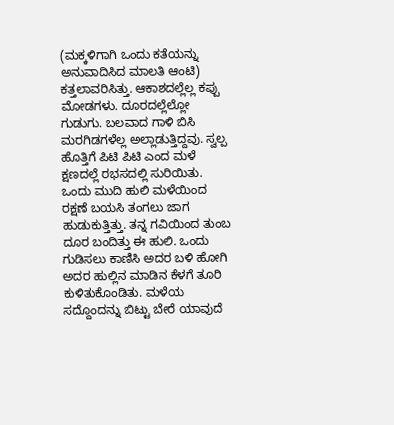(ಮಕ್ಕಳಿಗಾಗಿ ಒಂದು ಕತೆಯನ್ನು ಅನುವಾದಿಸಿದ ಮಾಲತಿ ಆಂಟಿ)
ಕತ್ತಲಾವರಿಸಿತ್ತು. ಆಕಾಶದಲ್ಲೆಲ್ಲ ಕಪ್ಪು ಮೋಡಗಳು. ದೂರದಲ್ಲೆಲ್ಲೋ ಗುಡುಗು. ಬಲವಾದ ಗಾಳಿ ಬಿಸಿ ಮರಗಿಡಗಳೆಲ್ಲ ಅಲ್ಲಾಡುತ್ತಿದ್ದವು. ಸ್ವಲ್ಪ ಹೊತ್ತಿಗೆ ಪಿಟಿ ಪಿಟಿ ಎಂದ ಮಳೆ ಕ್ಷಣದಲ್ಲೆ ರಭಸದಲ್ಲಿ ಸುರಿಯಿತು.
ಒಂದು ಮುದಿ ಹುಲಿ ಮಳೆಯಿಂದ ರಕ್ಷಣೆ ಬಯಸಿ ತಂಗಲು ಜಾಗ ಹುಡುಕುತ್ತಿತ್ತು. ತನ್ನ ಗವಿಯಿಂದ ತುಂಬ ದೂರ ಬಂದಿತ್ತು ಈ ಹುಲಿ. ಒಂದು ಗುಡಿಸಲು ಕಾಣಿಸಿ ಅದರ ಬಳಿ ಹೋಗಿ ಅದರ ಹುಲ್ಲಿನ ಮಾಡಿನ ಕೆಳಗೆ ತೂರಿ ಕುಳಿತುಕೊಂಡಿತು. ಮಳೆಯ ಸದ್ದೊಂದನ್ನು ಬಿಟ್ಟು ಬೇರೆ ಯಾವುದೆ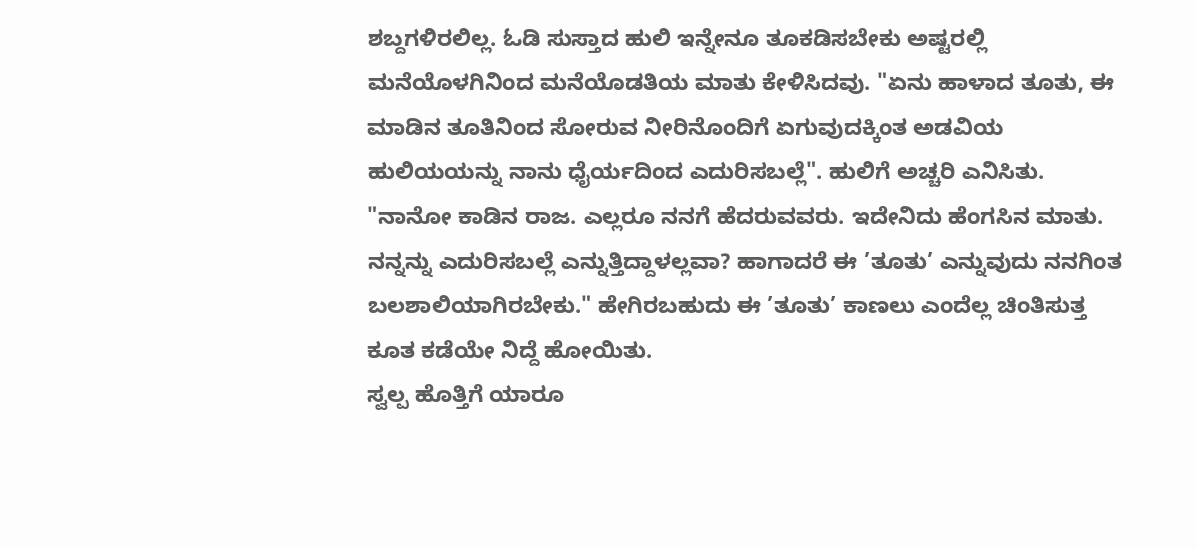ಶಬ್ದಗಳಿರಲಿಲ್ಲ. ಓಡಿ ಸುಸ್ತಾದ ಹುಲಿ ಇನ್ನೇನೂ ತೂಕಡಿಸಬೇಕು ಅಷ್ಟರಲ್ಲಿ ಮನೆಯೊಳಗಿನಿಂದ ಮನೆಯೊಡತಿಯ ಮಾತು ಕೇಳಿಸಿದವು. "ಏನು ಹಾಳಾದ ತೂತು, ಈ ಮಾಡಿನ ತೂತಿನಿಂದ ಸೋರುವ ನೀರಿನೊಂದಿಗೆ ಏಗುವುದಕ್ಕಿಂತ ಅಡವಿಯ ಹುಲಿಯಯನ್ನು ನಾನು ಧೈರ್ಯದಿಂದ ಎದುರಿಸಬಲ್ಲೆ". ಹುಲಿಗೆ ಅಚ್ಚರಿ ಎನಿಸಿತು. "ನಾನೋ ಕಾಡಿನ ರಾಜ. ಎಲ್ಲರೂ ನನಗೆ ಹೆದರುವವರು. ಇದೇನಿದು ಹೆಂಗಸಿನ ಮಾತು. ನನ್ನನ್ನು ಎದುರಿಸಬಲ್ಲೆ ಎನ್ನುತ್ತಿದ್ದಾಳಲ್ಲವಾ? ಹಾಗಾದರೆ ಈ ’ತೂತು’ ಎನ್ನುವುದು ನನಗಿಂತ ಬಲಶಾಲಿಯಾಗಿರಬೇಕು." ಹೇಗಿರಬಹುದು ಈ ’ತೂತು’ ಕಾಣಲು ಎಂದೆಲ್ಲ ಚಿಂತಿಸುತ್ತ ಕೂತ ಕಡೆಯೇ ನಿದ್ದೆ ಹೋಯಿತು.
ಸ್ವಲ್ಪ ಹೊತ್ತಿಗೆ ಯಾರೂ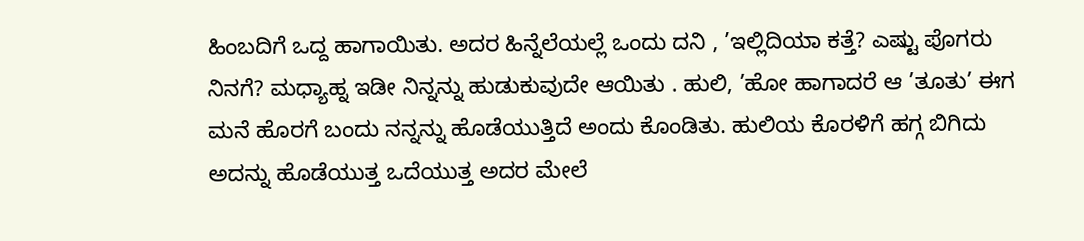ಹಿಂಬದಿಗೆ ಒದ್ದ ಹಾಗಾಯಿತು. ಅದರ ಹಿನ್ನೆಲೆಯಲ್ಲೆ ಒಂದು ದನಿ , ’ಇಲ್ಲಿದಿಯಾ ಕತ್ತೆ? ಎಷ್ಟು ಪೊಗರು ನಿನಗೆ? ಮಧ್ಯಾಹ್ನ ಇಡೀ ನಿನ್ನನ್ನು ಹುಡುಕುವುದೇ ಆಯಿತು . ಹುಲಿ, ’ಹೋ ಹಾಗಾದರೆ ಆ ’ತೂತು’ ಈಗ ಮನೆ ಹೊರಗೆ ಬಂದು ನನ್ನನ್ನು ಹೊಡೆಯುತ್ತಿದೆ ಅಂದು ಕೊಂಡಿತು. ಹುಲಿಯ ಕೊರಳಿಗೆ ಹಗ್ಗ ಬಿಗಿದು ಅದನ್ನು ಹೊಡೆಯುತ್ತ ಒದೆಯುತ್ತ ಅದರ ಮೇಲೆ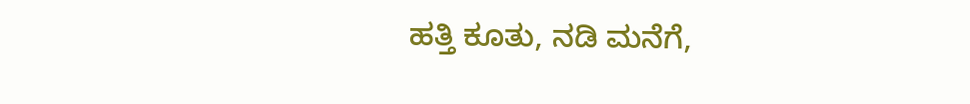ಹತ್ತಿ ಕೂತು, ನಡಿ ಮನೆಗೆ,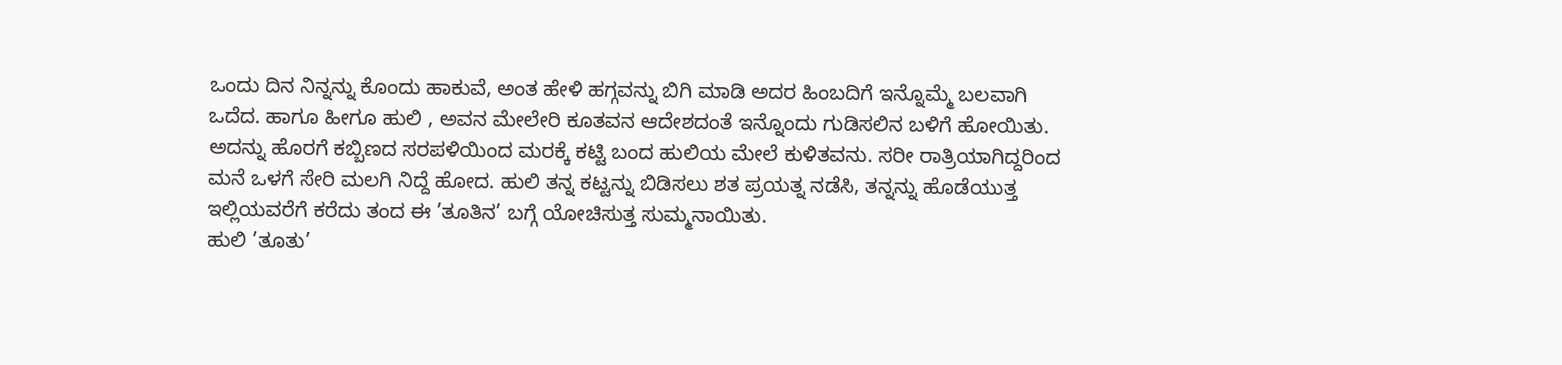ಒಂದು ದಿನ ನಿನ್ನನ್ನು ಕೊಂದು ಹಾಕುವೆ, ಅಂತ ಹೇಳಿ ಹಗ್ಗವನ್ನು ಬಿಗಿ ಮಾಡಿ ಅದರ ಹಿಂಬದಿಗೆ ಇನ್ನೊಮ್ಮೆ ಬಲವಾಗಿ ಒದೆದ. ಹಾಗೂ ಹೀಗೂ ಹುಲಿ , ಅವನ ಮೇಲೇರಿ ಕೂತವನ ಆದೇಶದಂತೆ ಇನ್ನೊಂದು ಗುಡಿಸಲಿನ ಬಳಿಗೆ ಹೋಯಿತು. ಅದನ್ನು ಹೊರಗೆ ಕಬ್ಬಿಣದ ಸರಪಳಿಯಿಂದ ಮರಕ್ಕೆ ಕಟ್ಟಿ ಬಂದ ಹುಲಿಯ ಮೇಲೆ ಕುಳಿತವನು. ಸರೀ ರಾತ್ರಿಯಾಗಿದ್ದರಿಂದ ಮನೆ ಒಳಗೆ ಸೇರಿ ಮಲಗಿ ನಿದ್ದೆ ಹೋದ. ಹುಲಿ ತನ್ನ ಕಟ್ಟನ್ನು ಬಿಡಿಸಲು ಶತ ಪ್ರಯತ್ನ ನಡೆಸಿ, ತನ್ನನ್ನು ಹೊಡೆಯುತ್ತ ಇಲ್ಲಿಯವರೆಗೆ ಕರೆದು ತಂದ ಈ ’ತೂತಿನ’ ಬಗ್ಗೆ ಯೋಚಿಸುತ್ತ ಸುಮ್ಮನಾಯಿತು.
ಹುಲಿ ’ತೂತು’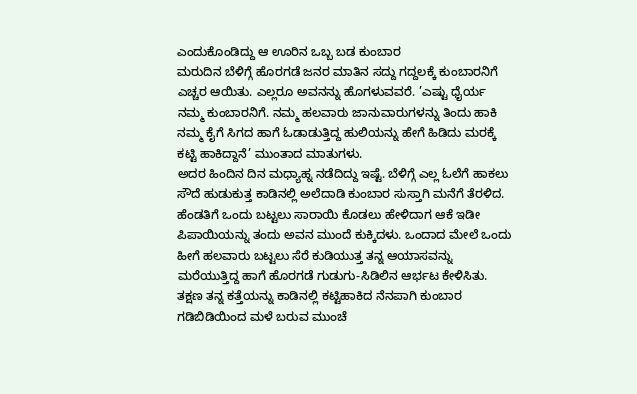ಎಂದುಕೊಂಡಿದ್ದು ಆ ಊರಿನ ಒಬ್ಬ ಬಡ ಕುಂಬಾರ
ಮರುದಿನ ಬೆಳಿಗ್ಗೆ ಹೊರಗಡೆ ಜನರ ಮಾತಿನ ಸದ್ದು ಗದ್ದಲಕ್ಕೆ ಕುಂಬಾರನಿಗೆ ಎಚ್ಚರ ಆಯಿತು. ಎಲ್ಲರೂ ಅವನನ್ನು ಹೊಗಳುವವರೆ. ’ಎಷ್ಟು ಧೈರ್ಯ ನಮ್ಮ ಕುಂಬಾರನಿಗೆ. ನಮ್ಮ ಹಲವಾರು ಜಾನುವಾರುಗಳನ್ನು ತಿಂದು ಹಾಕಿ ನಮ್ಮ ಕೈಗೆ ಸಿಗದ ಹಾಗೆ ಓಡಾಡುತ್ತಿದ್ದ ಹುಲಿಯನ್ನು ಹೇಗೆ ಹಿಡಿದು ಮರಕ್ಕೆ ಕಟ್ಟಿ ಹಾಕಿದ್ದಾನೆ’ ಮುಂತಾದ ಮಾತುಗಳು.
ಅದರ ಹಿಂದಿನ ದಿನ ಮಧ್ಯಾಹ್ನ ನಡೆದಿದ್ದು ಇಷ್ಟೆ. ಬೆಳಿಗ್ಗೆ ಎಲ್ಲ ಓಲೆಗೆ ಹಾಕಲು ಸೌದೆ ಹುಡುಕುತ್ತ ಕಾಡಿನಲ್ಲಿ ಅಲೆದಾಡಿ ಕುಂಬಾರ ಸುಸ್ತಾಗಿ ಮನೆಗೆ ತೆರಳಿದ. ಹೆಂಡತಿಗೆ ಒಂದು ಬಟ್ಟಲು ಸಾರಾಯಿ ಕೊಡಲು ಹೇಳಿದಾಗ ಆಕೆ ಇಡೀ ಪಿಪಾಯಿಯನ್ನು ತಂದು ಅವನ ಮುಂದೆ ಕುಕ್ಕಿದಳು. ಒಂದಾದ ಮೇಲೆ ಒಂದು ಹೀಗೆ ಹಲವಾರು ಬಟ್ಟಲು ಸೆರೆ ಕುಡಿಯುತ್ತ ತನ್ನ ಆಯಾಸವನ್ನು ಮರೆಯುತ್ತಿದ್ದ ಹಾಗೆ ಹೊರಗಡೆ ಗುಡುಗು-ಸಿಡಿಲಿನ ಆರ್ಭಟ ಕೇಳಿಸಿತು. ತಕ್ಷಣ ತನ್ನ ಕತ್ತೆಯನ್ನು ಕಾಡಿನಲ್ಲಿ ಕಟ್ಟಿಹಾಕಿದ ನೆನಪಾಗಿ ಕುಂಬಾರ ಗಡಿಬಿಡಿಯಿಂದ ಮಳೆ ಬರುವ ಮುಂಚೆ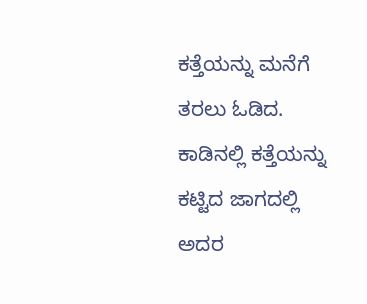ಕತ್ತೆಯನ್ನು ಮನೆಗೆ ತರಲು ಓಡಿದ. ಕಾಡಿನಲ್ಲಿ ಕತ್ತೆಯನ್ನು ಕಟ್ಟಿದ ಜಾಗದಲ್ಲಿ ಅದರ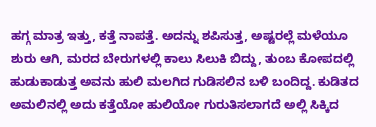ಹಗ್ಗ ಮಾತ್ರ ಇತ್ತು, ಕತ್ತೆ ನಾಪತ್ತೆ. ಅದನ್ನು ಶಪಿಸುತ್ತ, ಅಷ್ಟರಲ್ಲೆ ಮಳೆಯೂ ಶುರು ಆಗಿ, ಮರದ ಬೇರುಗಳಲ್ಲಿ ಕಾಲು ಸಿಲುಕಿ ಬಿದ್ದು, ತುಂಬ ಕೋಪದಲ್ಲಿ ಹುಡುಕಾಡುತ್ತ ಅವನು ಹುಲಿ ಮಲಗಿದ ಗುಡಿಸಲಿನ ಬಳಿ ಬಂದಿದ್ದ. ಕುಡಿತದ ಅಮಲಿನಲ್ಲಿ ಅದು ಕತ್ತೆಯೋ ಹುಲಿಯೋ ಗುರುತಿಸಲಾಗದೆ ಅಲ್ಲಿ ಸಿಕ್ಕಿದ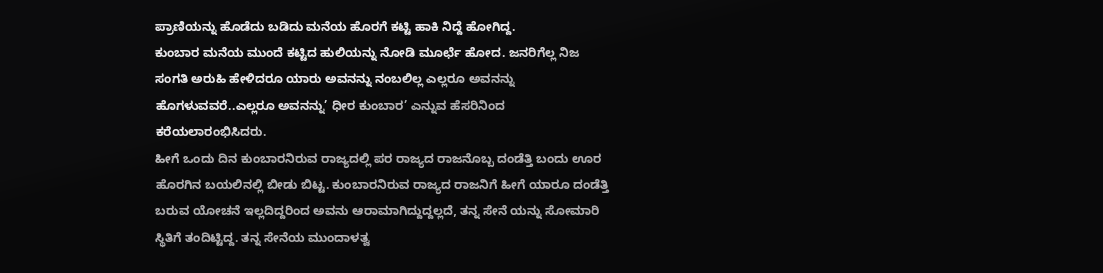ಪ್ರಾಣಿಯನ್ನು ಹೊಡೆದು ಬಡಿದು ಮನೆಯ ಹೊರಗೆ ಕಟ್ಟಿ ಹಾಕಿ ನಿದ್ದೆ ಹೋಗಿದ್ದ.
ಕುಂಬಾರ ಮನೆಯ ಮುಂದೆ ಕಟ್ಟಿದ ಹುಲಿಯನ್ನು ನೋಡಿ ಮೂರ್ಛೆ ಹೋದ. ಜನರಿಗೆಲ್ಲ ನಿಜ ಸಂಗತಿ ಅರುಹಿ ಹೇಳಿದರೂ ಯಾರು ಅವನನ್ನು ನಂಬಲಿಲ್ಲ ಎಲ್ಲರೂ ಅವನನ್ನು ಹೊಗಳುವವರೆ..ಎಲ್ಲರೂ ಅವನನ್ನು’ ಧೀರ ಕುಂಬಾರ’ ಎನ್ನುವ ಹೆಸರಿನಿಂದ ಕರೆಯಲಾರಂಭಿಸಿದರು.
ಹೀಗೆ ಒಂದು ದಿನ ಕುಂಬಾರನಿರುವ ರಾಜ್ಯದಲ್ಲಿ ಪರ ರಾಜ್ಯದ ರಾಜನೊಬ್ಬ ದಂಡೆತ್ತಿ ಬಂದು ಊರ ಹೊರಗಿನ ಬಯಲಿನಲ್ಲಿ ಬೀಡು ಬಿಟ್ಟ. ಕುಂಬಾರನಿರುವ ರಾಜ್ಯದ ರಾಜನಿಗೆ ಹೀಗೆ ಯಾರೂ ದಂಡೆತ್ತಿ ಬರುವ ಯೋಚನೆ ಇಲ್ಲದಿದ್ದರಿಂದ ಅವನು ಆರಾಮಾಗಿದ್ದುದ್ದಲ್ಲದೆ, ತನ್ನ ಸೇನೆ ಯನ್ನು ಸೋಮಾರಿ ಸ್ಥಿತಿಗೆ ತಂದಿಟ್ಟಿದ್ದ. ತನ್ನ ಸೇನೆಯ ಮುಂದಾಳತ್ವ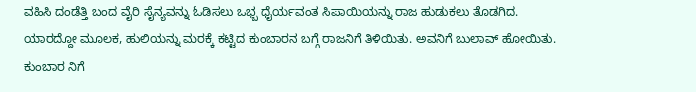ವಹಿಸಿ ದಂಡೆತ್ತಿ ಬಂದ ವೈರಿ ಸೈನ್ಯವನ್ನು ಓಡಿಸಲು ಒಭ್ಬ ಧೈರ್ಯವಂತ ಸಿಪಾಯಿಯನ್ನು ರಾಜ ಹುಡುಕಲು ತೊಡಗಿದ. ಯಾರದ್ದೋ ಮೂಲಕ, ಹುಲಿಯನ್ನು ಮರಕ್ಕೆ ಕಟ್ಟಿದ ಕುಂಬಾರನ ಬಗ್ಗೆ ರಾಜನಿಗೆ ತಿಳಿಯಿತು. ಅವನಿಗೆ ಬುಲಾವ್ ಹೋಯಿತು. ಕುಂಬಾರ ನಿಗೆ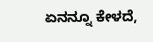ಏನನ್ನೂ ಕೇಳದೆ,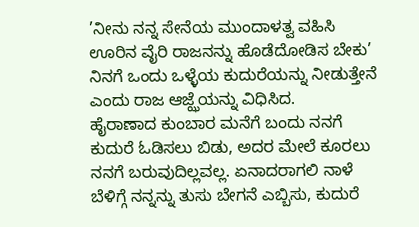’ನೀನು ನನ್ನ ಸೇನೆಯ ಮುಂದಾಳತ್ವ ವಹಿಸಿ ಊರಿನ ವೈರಿ ರಾಜನನ್ನು ಹೊಡೆದೋಡಿಸ ಬೇಕು’ ನಿನಗೆ ಒಂದು ಒಳ್ಳೆಯ ಕುದುರೆಯನ್ನು ನೀಡುತ್ತೇನೆ ಎಂದು ರಾಜ ಆಜ್ಝೆಯನ್ನು ವಿಧಿಸಿದ.
ಹೈರಾಣಾದ ಕುಂಬಾರ ಮನೆಗೆ ಬಂದು ನನಗೆ ಕುದುರೆ ಓಡಿಸಲು ಬಿಡು, ಅದರ ಮೇಲೆ ಕೂರಲು ನನಗೆ ಬರುವುದಿಲ್ಲವಲ್ಲ. ಏನಾದರಾಗಲಿ ನಾಳೆ ಬೆಳಿಗ್ಗೆ ನನ್ನನ್ನು ತುಸು ಬೇಗನೆ ಎಬ್ಬಿಸು, ಕುದುರೆ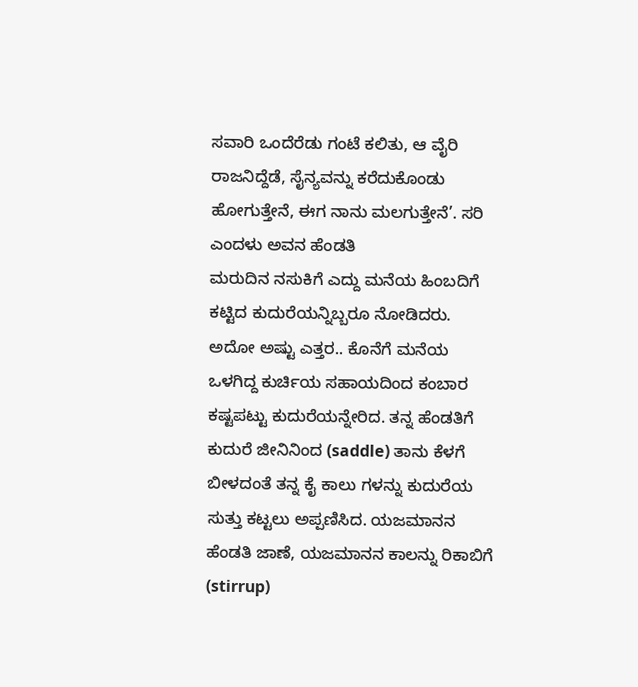ಸವಾರಿ ಒಂದೆರೆಡು ಗಂಟೆ ಕಲಿತು, ಆ ವೈರಿ ರಾಜನಿದ್ದೆಡೆ, ಸೈನ್ಯವನ್ನು ಕರೆದುಕೊಂಡು ಹೋಗುತ್ತೇನೆ, ಈಗ ನಾನು ಮಲಗುತ್ತೇನೆ’. ಸರಿ ಎಂದಳು ಅವನ ಹೆಂಡತಿ
ಮರುದಿನ ನಸುಕಿಗೆ ಎದ್ದು ಮನೆಯ ಹಿಂಬದಿಗೆ ಕಟ್ಟಿದ ಕುದುರೆಯನ್ನಿಬ್ಬರೂ ನೋಡಿದರು. ಅದೋ ಅಷ್ಟು ಎತ್ತರ.. ಕೊನೆಗೆ ಮನೆಯ ಒಳಗಿದ್ದ ಕುರ್ಚಿಯ ಸಹಾಯದಿಂದ ಕಂಬಾರ ಕಷ್ಟಪಟ್ಟು ಕುದುರೆಯನ್ನೇರಿದ. ತನ್ನ ಹೆಂಡತಿಗೆ ಕುದುರೆ ಜೀನಿನಿಂದ (saddle) ತಾನು ಕೆಳಗೆ ಬೀಳದಂತೆ ತನ್ನ ಕೈ ಕಾಲು ಗಳನ್ನು ಕುದುರೆಯ ಸುತ್ತು ಕಟ್ಟಲು ಅಪ್ಪಣಿಸಿದ. ಯಜಮಾನನ ಹೆಂಡತಿ ಜಾಣೆ, ಯಜಮಾನನ ಕಾಲನ್ನು ರಿಕಾಬಿಗೆ (stirrup)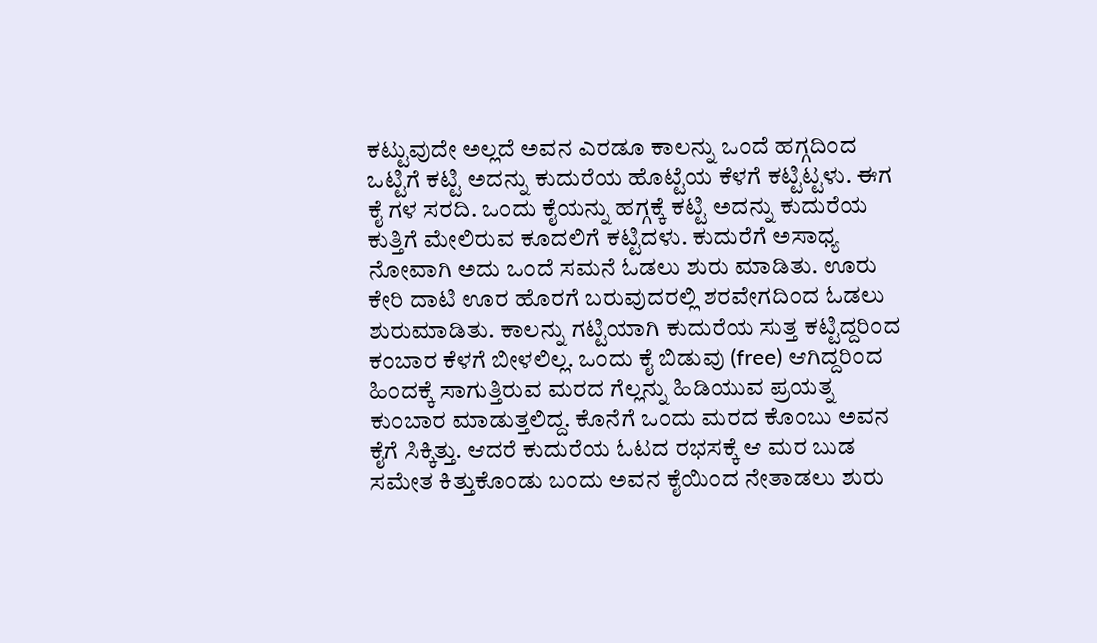ಕಟ್ಟುವುದೇ ಅಲ್ಲದೆ ಅವನ ಎರಡೂ ಕಾಲನ್ನು ಒಂದೆ ಹಗ್ಗದಿಂದ ಒಟ್ಟಿಗೆ ಕಟ್ಟಿ ಅದನ್ನು ಕುದುರೆಯ ಹೊಟ್ಟೆಯ ಕೆಳಗೆ ಕಟ್ಟಿಟ್ಟಳು. ಈಗ ಕೈ ಗಳ ಸರದಿ. ಒಂದು ಕೈಯನ್ನು ಹಗ್ಗಕ್ಕೆ ಕಟ್ಟಿ ಅದನ್ನು ಕುದುರೆಯ ಕುತ್ತಿಗೆ ಮೇಲಿರುವ ಕೂದಲಿಗೆ ಕಟ್ಟಿದಳು. ಕುದುರೆಗೆ ಅಸಾಧ್ಯ ನೋವಾಗಿ ಅದು ಒಂದೆ ಸಮನೆ ಓಡಲು ಶುರು ಮಾಡಿತು. ಊರು ಕೇರಿ ದಾಟಿ ಊರ ಹೊರಗೆ ಬರುವುದರಲ್ಲಿ ಶರವೇಗದಿಂದ ಓಡಲು ಶುರುಮಾಡಿತು. ಕಾಲನ್ನು ಗಟ್ಟಿಯಾಗಿ ಕುದುರೆಯ ಸುತ್ತ ಕಟ್ಟಿದ್ದರಿಂದ ಕಂಬಾರ ಕೆಳಗೆ ಬೀಳಲಿಲ್ಲ. ಒಂದು ಕೈ ಬಿಡುವು (free) ಆಗಿದ್ದರಿಂದ ಹಿಂದಕ್ಕೆ ಸಾಗುತ್ತಿರುವ ಮರದ ಗೆಲ್ಲನ್ನು ಹಿಡಿಯುವ ಪ್ರಯತ್ನ ಕುಂಬಾರ ಮಾಡುತ್ತಲಿದ್ದ. ಕೊನೆಗೆ ಒಂದು ಮರದ ಕೊಂಬು ಅವನ ಕೈಗೆ ಸಿಕ್ಕಿತ್ತು. ಆದರೆ ಕುದುರೆಯ ಓಟದ ರಭಸಕ್ಕೆ ಆ ಮರ ಬುಡ ಸಮೇತ ಕಿತ್ತುಕೊಂಡು ಬಂದು ಅವನ ಕೈಯಿಂದ ನೇತಾಡಲು ಶುರು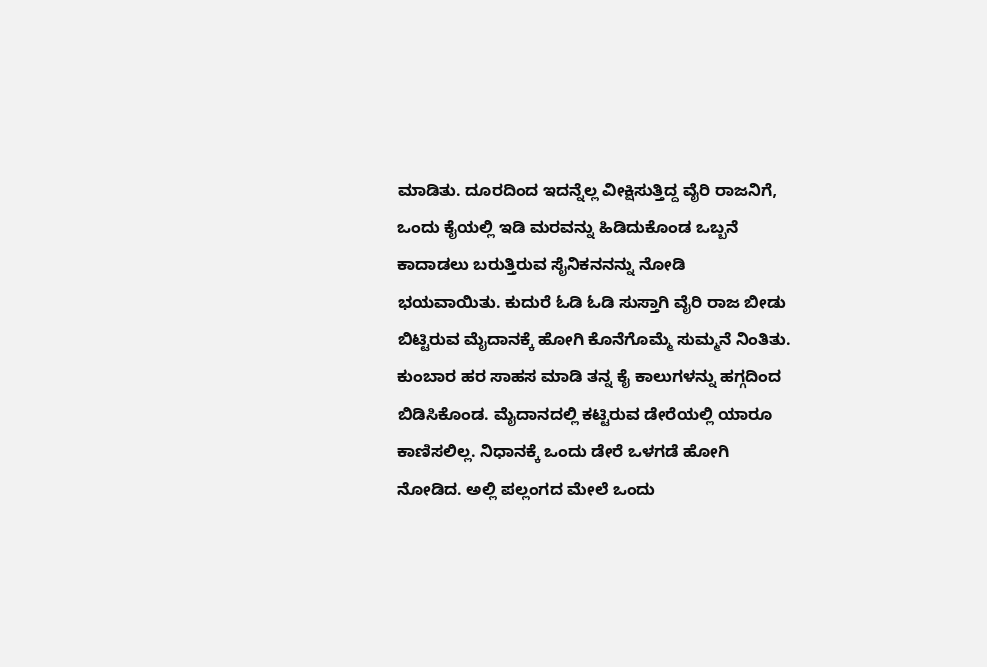ಮಾಡಿತು. ದೂರದಿಂದ ಇದನ್ನೆಲ್ಲ ವೀಕ್ಷಿಸುತ್ತಿದ್ದ ವೈರಿ ರಾಜನಿಗೆ, ಒಂದು ಕೈಯಲ್ಲಿ ಇಡಿ ಮರವನ್ನು ಹಿಡಿದುಕೊಂಡ ಒಬ್ಬನೆ ಕಾದಾಡಲು ಬರುತ್ತಿರುವ ಸೈನಿಕನನನ್ನು ನೋಡಿ ಭಯವಾಯಿತು. ಕುದುರೆ ಓಡಿ ಓಡಿ ಸುಸ್ತಾಗಿ ವೈರಿ ರಾಜ ಬೀಡು ಬಿಟ್ಟಿರುವ ಮೈದಾನಕ್ಕೆ ಹೋಗಿ ಕೊನೆಗೊಮ್ಮೆ ಸುಮ್ಮನೆ ನಿಂತಿತು.
ಕುಂಬಾರ ಹರ ಸಾಹಸ ಮಾಡಿ ತನ್ನ ಕೈ ಕಾಲುಗಳನ್ನು ಹಗ್ಗದಿಂದ ಬಿಡಿಸಿಕೊಂಡ. ಮೈದಾನದಲ್ಲಿ ಕಟ್ಟಿರುವ ಡೇರೆಯಲ್ಲಿ ಯಾರೂ ಕಾಣಿಸಲಿಲ್ಲ. ನಿಧಾನಕ್ಕೆ ಒಂದು ಡೇರೆ ಒಳಗಡೆ ಹೋಗಿ ನೋಡಿದ. ಅಲ್ಲಿ ಪಲ್ಲಂಗದ ಮೇಲೆ ಒಂದು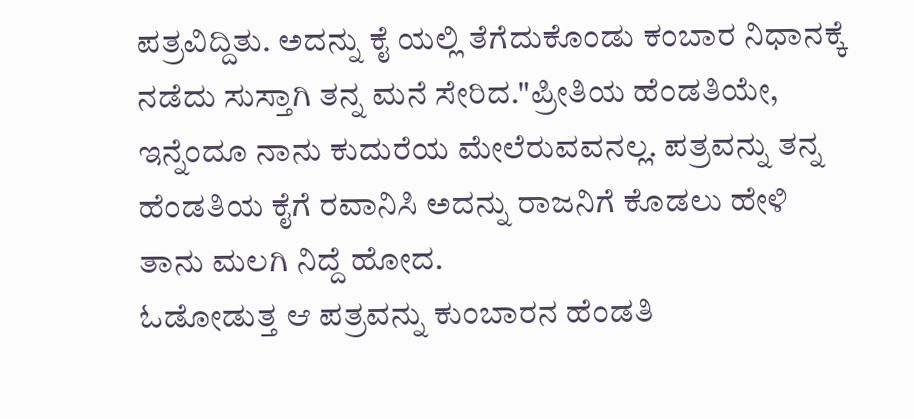ಪತ್ರವಿದ್ದಿತು. ಅದನ್ನು ಕೈ ಯಲ್ಲಿ ತೆಗೆದುಕೊಂಡು ಕಂಬಾರ ನಿಧಾನಕ್ಕೆ ನಡೆದು ಸುಸ್ತಾಗಿ ತನ್ನ ಮನೆ ಸೇರಿದ."ಪ್ರೀತಿಯ ಹೆಂಡತಿಯೇ, ಇನ್ನೆಂದೂ ನಾನು ಕುದುರೆಯ ಮೇಲೆರುವವನಲ್ಲ. ಪತ್ರವನ್ನು ತನ್ನ ಹೆಂಡತಿಯ ಕೈಗೆ ರವಾನಿಸಿ ಅದನ್ನು ರಾಜನಿಗೆ ಕೊಡಲು ಹೇಳಿ ತಾನು ಮಲಗಿ ನಿದ್ದೆ ಹೋದ.
ಓಡೋಡುತ್ತ ಆ ಪತ್ರವನ್ನು ಕುಂಬಾರನ ಹೆಂಡತಿ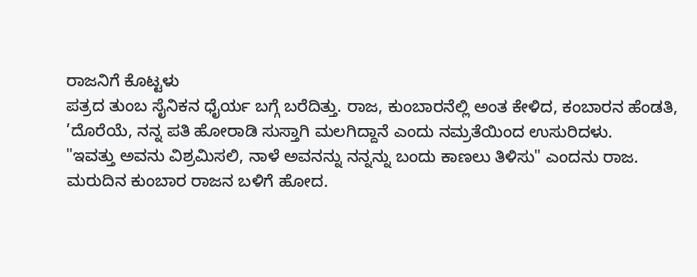ರಾಜನಿಗೆ ಕೊಟ್ಟಳು
ಪತ್ರದ ತುಂಬ ಸೈನಿಕನ ಧೈರ್ಯ ಬಗ್ಗೆ ಬರೆದಿತ್ತು. ರಾಜ, ಕುಂಬಾರನೆಲ್ಲಿ ಅಂತ ಕೇಳಿದ, ಕಂಬಾರನ ಹೆಂಡತಿ, ’ದೊರೆಯೆ, ನನ್ನ ಪತಿ ಹೋರಾಡಿ ಸುಸ್ತಾಗಿ ಮಲಗಿದ್ದಾನೆ ಎಂದು ನಮ್ರತೆಯಿಂದ ಉಸುರಿದಳು.
"ಇವತ್ತು ಅವನು ವಿಶ್ರಮಿಸಲಿ, ನಾಳೆ ಅವನನ್ನು ನನ್ನನ್ನು ಬಂದು ಕಾಣಲು ತಿಳಿಸು" ಎಂದನು ರಾಜ.
ಮರುದಿನ ಕುಂಬಾರ ರಾಜನ ಬಳಿಗೆ ಹೋದ.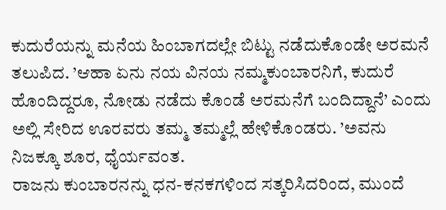ಕುದುರೆಯನ್ನು ಮನೆಯ ಹಿಂಬಾಗದಲ್ಲೇ ಬಿಟ್ಟು ನಡೆದುಕೊಂಡೇ ಅರಮನೆ ತಲುಪಿದ. ’ಆಹಾ ಏನು ನಯ ವಿನಯ ನಮ್ಮಕುಂಬಾರನಿಗೆ, ಕುದುರೆ ಹೊಂದಿದ್ದರೂ, ನೋಡು ನಡೆದು ಕೊಂಡೆ ಅರಮನೆಗೆ ಬಂದಿದ್ದಾನೆ’ ಎಂದು ಅಲ್ಲಿ ಸೇರಿದ ಊರವರು ತಮ್ಮ ತಮ್ಮಲ್ಲೆ ಹೇಳಿಕೊಂಡರು. ’ಅವನು ನಿಜಕ್ಕೂ ಶೂರ, ಧೈರ್ಯವಂತ.
ರಾಜನು ಕುಂಬಾರನನ್ನು ಧನ-ಕನಕಗಳಿಂದ ಸತ್ಕರಿಸಿದರಿಂದ, ಮುಂದೆ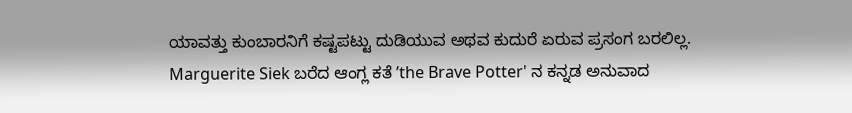ಯಾವತ್ತು ಕುಂಬಾರನಿಗೆ ಕಷ್ಟಪಟ್ಟು ದುಡಿಯುವ ಅಥವ ಕುದುರೆ ಏರುವ ಪ್ರಸಂಗ ಬರಲಿಲ್ಲ.
Marguerite Siek ಬರೆದ ಆಂಗ್ಲ ಕತೆ ’the Brave Potter' ನ ಕನ್ನಡ ಅನುವಾದ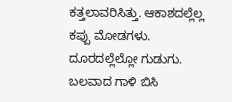ಕತ್ತಲಾವರಿಸಿತ್ತು. ಆಕಾಶದಲ್ಲೆಲ್ಲ ಕಪ್ಪು ಮೋಡಗಳು. ದೂರದಲ್ಲೆಲ್ಲೋ ಗುಡುಗು. ಬಲವಾದ ಗಾಳಿ ಬಿಸಿ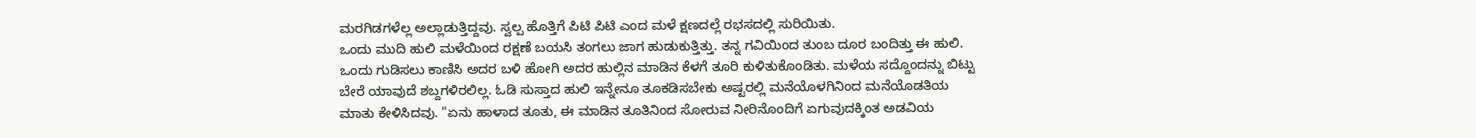ಮರಗಿಡಗಳೆಲ್ಲ ಅಲ್ಲಾಡುತ್ತಿದ್ದವು. ಸ್ವಲ್ಪ ಹೊತ್ತಿಗೆ ಪಿಟಿ ಪಿಟಿ ಎಂದ ಮಳೆ ಕ್ಷಣದಲ್ಲೆ ರಭಸದಲ್ಲಿ ಸುರಿಯಿತು.
ಒಂದು ಮುದಿ ಹುಲಿ ಮಳೆಯಿಂದ ರಕ್ಷಣೆ ಬಯಸಿ ತಂಗಲು ಜಾಗ ಹುಡುಕುತ್ತಿತ್ತು. ತನ್ನ ಗವಿಯಿಂದ ತುಂಬ ದೂರ ಬಂದಿತ್ತು ಈ ಹುಲಿ. ಒಂದು ಗುಡಿಸಲು ಕಾಣಿಸಿ ಅದರ ಬಳಿ ಹೋಗಿ ಅದರ ಹುಲ್ಲಿನ ಮಾಡಿನ ಕೆಳಗೆ ತೂರಿ ಕುಳಿತುಕೊಂಡಿತು. ಮಳೆಯ ಸದ್ದೊಂದನ್ನು ಬಿಟ್ಟು ಬೇರೆ ಯಾವುದೆ ಶಬ್ದಗಳಿರಲಿಲ್ಲ. ಓಡಿ ಸುಸ್ತಾದ ಹುಲಿ ಇನ್ನೇನೂ ತೂಕಡಿಸಬೇಕು ಅಷ್ಟರಲ್ಲಿ ಮನೆಯೊಳಗಿನಿಂದ ಮನೆಯೊಡತಿಯ ಮಾತು ಕೇಳಿಸಿದವು. "ಏನು ಹಾಳಾದ ತೂತು, ಈ ಮಾಡಿನ ತೂತಿನಿಂದ ಸೋರುವ ನೀರಿನೊಂದಿಗೆ ಏಗುವುದಕ್ಕಿಂತ ಅಡವಿಯ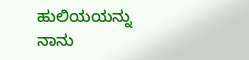ಹುಲಿಯಯನ್ನು ನಾನು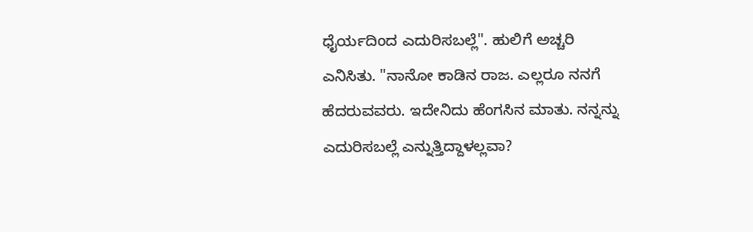ಧೈರ್ಯದಿಂದ ಎದುರಿಸಬಲ್ಲೆ". ಹುಲಿಗೆ ಅಚ್ಚರಿ ಎನಿಸಿತು. "ನಾನೋ ಕಾಡಿನ ರಾಜ. ಎಲ್ಲರೂ ನನಗೆ ಹೆದರುವವರು. ಇದೇನಿದು ಹೆಂಗಸಿನ ಮಾತು. ನನ್ನನ್ನು ಎದುರಿಸಬಲ್ಲೆ ಎನ್ನುತ್ತಿದ್ದಾಳಲ್ಲವಾ?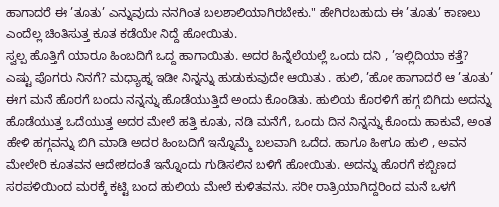ಹಾಗಾದರೆ ಈ ’ತೂತು’ ಎನ್ನುವುದು ನನಗಿಂತ ಬಲಶಾಲಿಯಾಗಿರಬೇಕು." ಹೇಗಿರಬಹುದು ಈ ’ತೂತು’ ಕಾಣಲು ಎಂದೆಲ್ಲ ಚಿಂತಿಸುತ್ತ ಕೂತ ಕಡೆಯೇ ನಿದ್ದೆ ಹೋಯಿತು.
ಸ್ವಲ್ಪ ಹೊತ್ತಿಗೆ ಯಾರೂ ಹಿಂಬದಿಗೆ ಒದ್ದ ಹಾಗಾಯಿತು. ಅದರ ಹಿನ್ನೆಲೆಯಲ್ಲೆ ಒಂದು ದನಿ , ’ಇಲ್ಲಿದಿಯಾ ಕತ್ತೆ? ಎಷ್ಟು ಪೊಗರು ನಿನಗೆ? ಮಧ್ಯಾಹ್ನ ಇಡೀ ನಿನ್ನನ್ನು ಹುಡುಕುವುದೇ ಆಯಿತು . ಹುಲಿ, ’ಹೋ ಹಾಗಾದರೆ ಆ ’ತೂತು’ ಈಗ ಮನೆ ಹೊರಗೆ ಬಂದು ನನ್ನನ್ನು ಹೊಡೆಯುತ್ತಿದೆ ಅಂದು ಕೊಂಡಿತು. ಹುಲಿಯ ಕೊರಳಿಗೆ ಹಗ್ಗ ಬಿಗಿದು ಅದನ್ನು ಹೊಡೆಯುತ್ತ ಒದೆಯುತ್ತ ಅದರ ಮೇಲೆ ಹತ್ತಿ ಕೂತು, ನಡಿ ಮನೆಗೆ, ಒಂದು ದಿನ ನಿನ್ನನ್ನು ಕೊಂದು ಹಾಕುವೆ, ಅಂತ ಹೇಳಿ ಹಗ್ಗವನ್ನು ಬಿಗಿ ಮಾಡಿ ಅದರ ಹಿಂಬದಿಗೆ ಇನ್ನೊಮ್ಮೆ ಬಲವಾಗಿ ಒದೆದ. ಹಾಗೂ ಹೀಗೂ ಹುಲಿ , ಅವನ ಮೇಲೇರಿ ಕೂತವನ ಆದೇಶದಂತೆ ಇನ್ನೊಂದು ಗುಡಿಸಲಿನ ಬಳಿಗೆ ಹೋಯಿತು. ಅದನ್ನು ಹೊರಗೆ ಕಬ್ಬಿಣದ ಸರಪಳಿಯಿಂದ ಮರಕ್ಕೆ ಕಟ್ಟಿ ಬಂದ ಹುಲಿಯ ಮೇಲೆ ಕುಳಿತವನು. ಸರೀ ರಾತ್ರಿಯಾಗಿದ್ದರಿಂದ ಮನೆ ಒಳಗೆ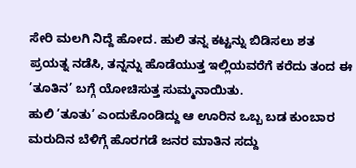ಸೇರಿ ಮಲಗಿ ನಿದ್ದೆ ಹೋದ. ಹುಲಿ ತನ್ನ ಕಟ್ಟನ್ನು ಬಿಡಿಸಲು ಶತ ಪ್ರಯತ್ನ ನಡೆಸಿ, ತನ್ನನ್ನು ಹೊಡೆಯುತ್ತ ಇಲ್ಲಿಯವರೆಗೆ ಕರೆದು ತಂದ ಈ ’ತೂತಿನ’ ಬಗ್ಗೆ ಯೋಚಿಸುತ್ತ ಸುಮ್ಮನಾಯಿತು.
ಹುಲಿ ’ತೂತು’ ಎಂದುಕೊಂಡಿದ್ದು ಆ ಊರಿನ ಒಬ್ಬ ಬಡ ಕುಂಬಾರ
ಮರುದಿನ ಬೆಳಿಗ್ಗೆ ಹೊರಗಡೆ ಜನರ ಮಾತಿನ ಸದ್ದು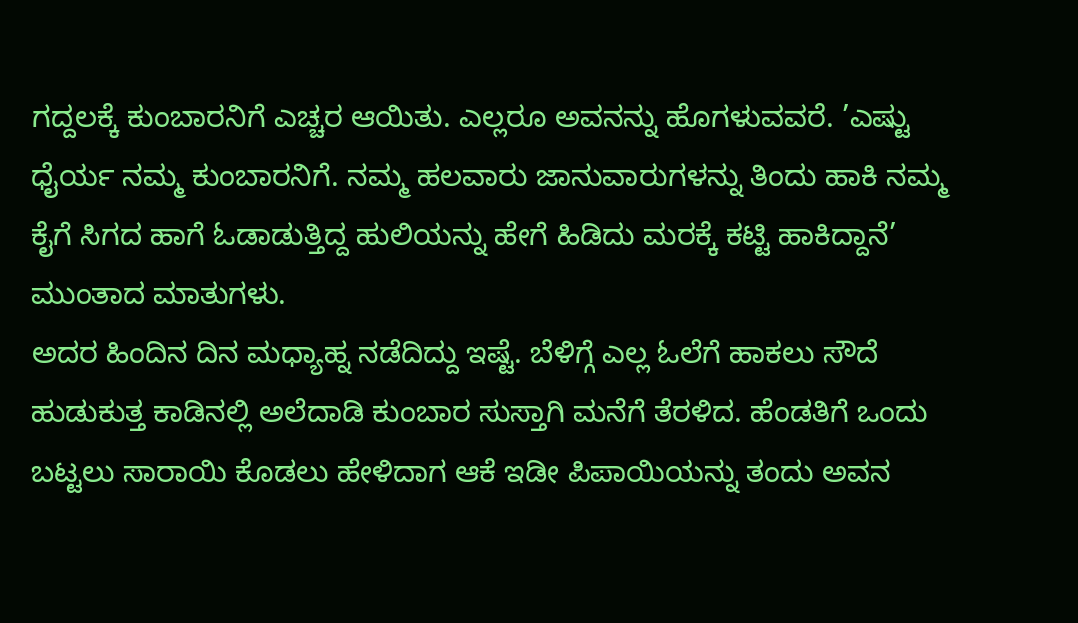ಗದ್ದಲಕ್ಕೆ ಕುಂಬಾರನಿಗೆ ಎಚ್ಚರ ಆಯಿತು. ಎಲ್ಲರೂ ಅವನನ್ನು ಹೊಗಳುವವರೆ. ’ಎಷ್ಟು ಧೈರ್ಯ ನಮ್ಮ ಕುಂಬಾರನಿಗೆ. ನಮ್ಮ ಹಲವಾರು ಜಾನುವಾರುಗಳನ್ನು ತಿಂದು ಹಾಕಿ ನಮ್ಮ ಕೈಗೆ ಸಿಗದ ಹಾಗೆ ಓಡಾಡುತ್ತಿದ್ದ ಹುಲಿಯನ್ನು ಹೇಗೆ ಹಿಡಿದು ಮರಕ್ಕೆ ಕಟ್ಟಿ ಹಾಕಿದ್ದಾನೆ’ ಮುಂತಾದ ಮಾತುಗಳು.
ಅದರ ಹಿಂದಿನ ದಿನ ಮಧ್ಯಾಹ್ನ ನಡೆದಿದ್ದು ಇಷ್ಟೆ. ಬೆಳಿಗ್ಗೆ ಎಲ್ಲ ಓಲೆಗೆ ಹಾಕಲು ಸೌದೆ ಹುಡುಕುತ್ತ ಕಾಡಿನಲ್ಲಿ ಅಲೆದಾಡಿ ಕುಂಬಾರ ಸುಸ್ತಾಗಿ ಮನೆಗೆ ತೆರಳಿದ. ಹೆಂಡತಿಗೆ ಒಂದು ಬಟ್ಟಲು ಸಾರಾಯಿ ಕೊಡಲು ಹೇಳಿದಾಗ ಆಕೆ ಇಡೀ ಪಿಪಾಯಿಯನ್ನು ತಂದು ಅವನ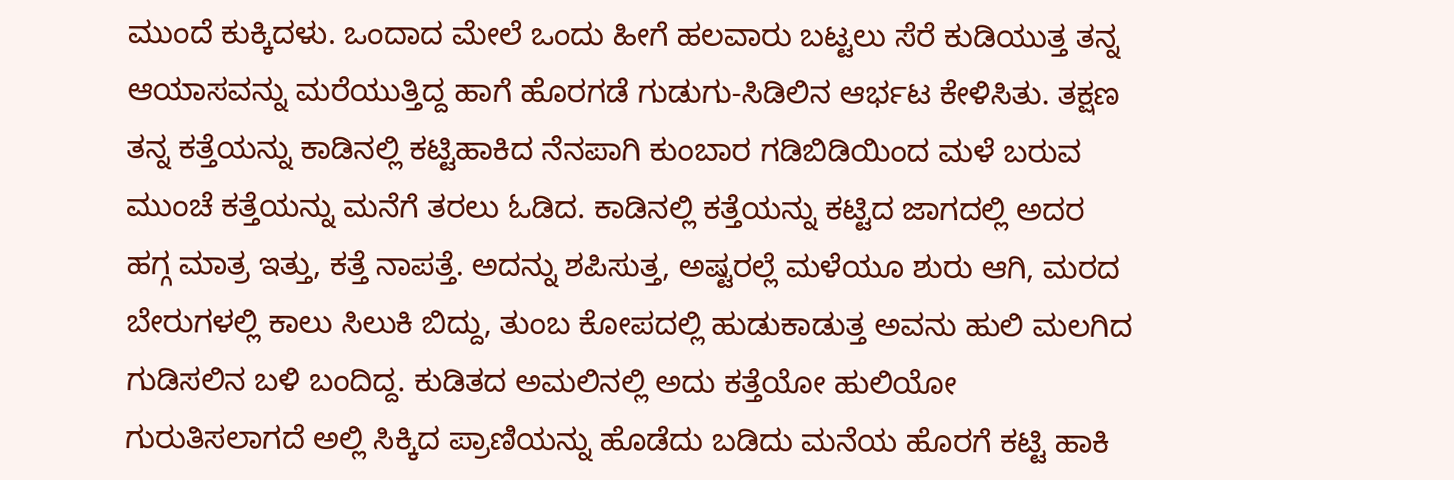ಮುಂದೆ ಕುಕ್ಕಿದಳು. ಒಂದಾದ ಮೇಲೆ ಒಂದು ಹೀಗೆ ಹಲವಾರು ಬಟ್ಟಲು ಸೆರೆ ಕುಡಿಯುತ್ತ ತನ್ನ ಆಯಾಸವನ್ನು ಮರೆಯುತ್ತಿದ್ದ ಹಾಗೆ ಹೊರಗಡೆ ಗುಡುಗು-ಸಿಡಿಲಿನ ಆರ್ಭಟ ಕೇಳಿಸಿತು. ತಕ್ಷಣ ತನ್ನ ಕತ್ತೆಯನ್ನು ಕಾಡಿನಲ್ಲಿ ಕಟ್ಟಿಹಾಕಿದ ನೆನಪಾಗಿ ಕುಂಬಾರ ಗಡಿಬಿಡಿಯಿಂದ ಮಳೆ ಬರುವ ಮುಂಚೆ ಕತ್ತೆಯನ್ನು ಮನೆಗೆ ತರಲು ಓಡಿದ. ಕಾಡಿನಲ್ಲಿ ಕತ್ತೆಯನ್ನು ಕಟ್ಟಿದ ಜಾಗದಲ್ಲಿ ಅದರ ಹಗ್ಗ ಮಾತ್ರ ಇತ್ತು, ಕತ್ತೆ ನಾಪತ್ತೆ. ಅದನ್ನು ಶಪಿಸುತ್ತ, ಅಷ್ಟರಲ್ಲೆ ಮಳೆಯೂ ಶುರು ಆಗಿ, ಮರದ ಬೇರುಗಳಲ್ಲಿ ಕಾಲು ಸಿಲುಕಿ ಬಿದ್ದು, ತುಂಬ ಕೋಪದಲ್ಲಿ ಹುಡುಕಾಡುತ್ತ ಅವನು ಹುಲಿ ಮಲಗಿದ ಗುಡಿಸಲಿನ ಬಳಿ ಬಂದಿದ್ದ. ಕುಡಿತದ ಅಮಲಿನಲ್ಲಿ ಅದು ಕತ್ತೆಯೋ ಹುಲಿಯೋ ಗುರುತಿಸಲಾಗದೆ ಅಲ್ಲಿ ಸಿಕ್ಕಿದ ಪ್ರಾಣಿಯನ್ನು ಹೊಡೆದು ಬಡಿದು ಮನೆಯ ಹೊರಗೆ ಕಟ್ಟಿ ಹಾಕಿ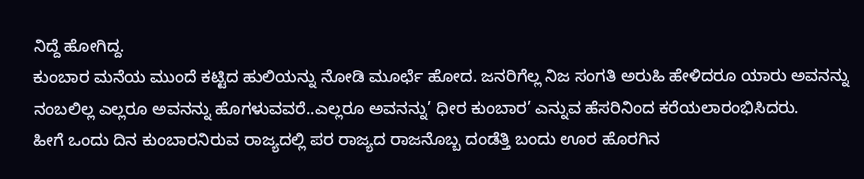ನಿದ್ದೆ ಹೋಗಿದ್ದ.
ಕುಂಬಾರ ಮನೆಯ ಮುಂದೆ ಕಟ್ಟಿದ ಹುಲಿಯನ್ನು ನೋಡಿ ಮೂರ್ಛೆ ಹೋದ. ಜನರಿಗೆಲ್ಲ ನಿಜ ಸಂಗತಿ ಅರುಹಿ ಹೇಳಿದರೂ ಯಾರು ಅವನನ್ನು ನಂಬಲಿಲ್ಲ ಎಲ್ಲರೂ ಅವನನ್ನು ಹೊಗಳುವವರೆ..ಎಲ್ಲರೂ ಅವನನ್ನು’ ಧೀರ ಕುಂಬಾರ’ ಎನ್ನುವ ಹೆಸರಿನಿಂದ ಕರೆಯಲಾರಂಭಿಸಿದರು.
ಹೀಗೆ ಒಂದು ದಿನ ಕುಂಬಾರನಿರುವ ರಾಜ್ಯದಲ್ಲಿ ಪರ ರಾಜ್ಯದ ರಾಜನೊಬ್ಬ ದಂಡೆತ್ತಿ ಬಂದು ಊರ ಹೊರಗಿನ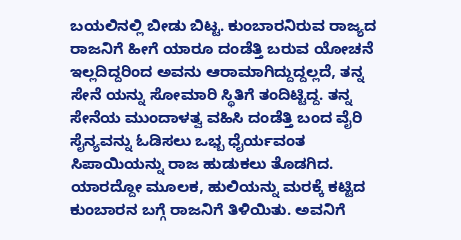ಬಯಲಿನಲ್ಲಿ ಬೀಡು ಬಿಟ್ಟ. ಕುಂಬಾರನಿರುವ ರಾಜ್ಯದ ರಾಜನಿಗೆ ಹೀಗೆ ಯಾರೂ ದಂಡೆತ್ತಿ ಬರುವ ಯೋಚನೆ ಇಲ್ಲದಿದ್ದರಿಂದ ಅವನು ಆರಾಮಾಗಿದ್ದುದ್ದಲ್ಲದೆ, ತನ್ನ ಸೇನೆ ಯನ್ನು ಸೋಮಾರಿ ಸ್ಥಿತಿಗೆ ತಂದಿಟ್ಟಿದ್ದ. ತನ್ನ ಸೇನೆಯ ಮುಂದಾಳತ್ವ ವಹಿಸಿ ದಂಡೆತ್ತಿ ಬಂದ ವೈರಿ ಸೈನ್ಯವನ್ನು ಓಡಿಸಲು ಒಭ್ಬ ಧೈರ್ಯವಂತ ಸಿಪಾಯಿಯನ್ನು ರಾಜ ಹುಡುಕಲು ತೊಡಗಿದ. ಯಾರದ್ದೋ ಮೂಲಕ, ಹುಲಿಯನ್ನು ಮರಕ್ಕೆ ಕಟ್ಟಿದ ಕುಂಬಾರನ ಬಗ್ಗೆ ರಾಜನಿಗೆ ತಿಳಿಯಿತು. ಅವನಿಗೆ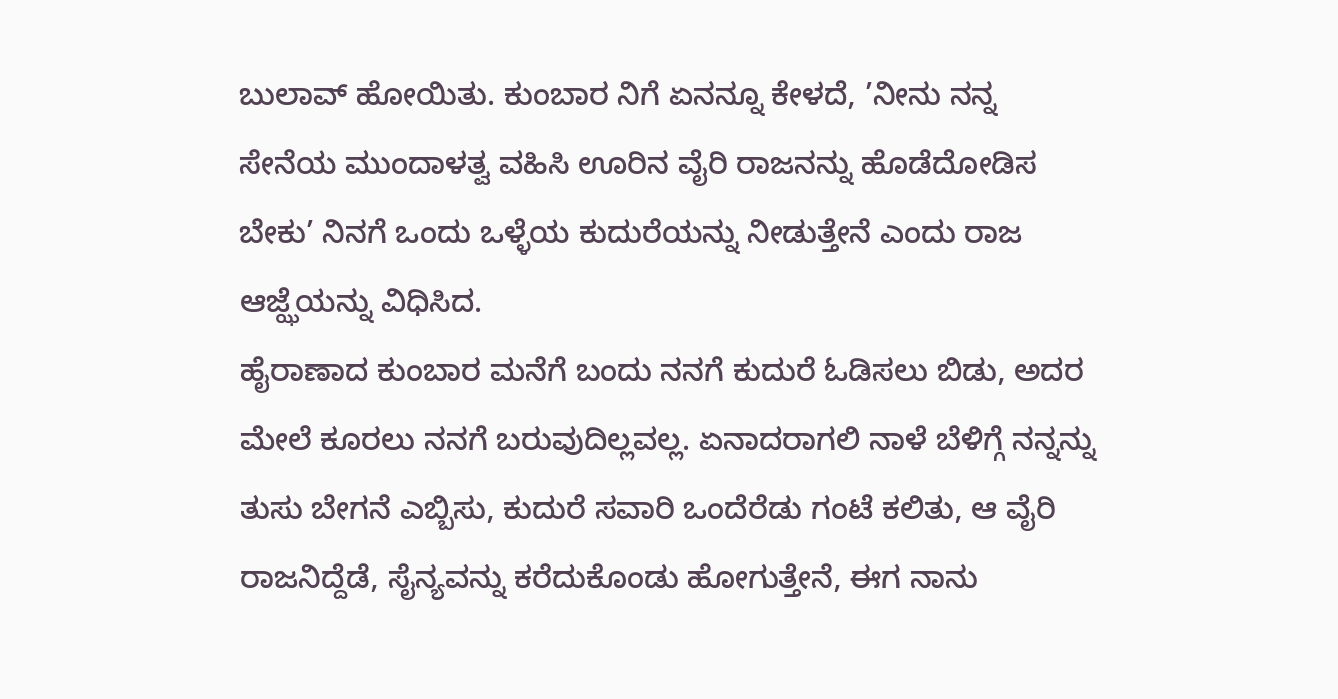ಬುಲಾವ್ ಹೋಯಿತು. ಕುಂಬಾರ ನಿಗೆ ಏನನ್ನೂ ಕೇಳದೆ, ’ನೀನು ನನ್ನ ಸೇನೆಯ ಮುಂದಾಳತ್ವ ವಹಿಸಿ ಊರಿನ ವೈರಿ ರಾಜನನ್ನು ಹೊಡೆದೋಡಿಸ ಬೇಕು’ ನಿನಗೆ ಒಂದು ಒಳ್ಳೆಯ ಕುದುರೆಯನ್ನು ನೀಡುತ್ತೇನೆ ಎಂದು ರಾಜ ಆಜ್ಝೆಯನ್ನು ವಿಧಿಸಿದ.
ಹೈರಾಣಾದ ಕುಂಬಾರ ಮನೆಗೆ ಬಂದು ನನಗೆ ಕುದುರೆ ಓಡಿಸಲು ಬಿಡು, ಅದರ ಮೇಲೆ ಕೂರಲು ನನಗೆ ಬರುವುದಿಲ್ಲವಲ್ಲ. ಏನಾದರಾಗಲಿ ನಾಳೆ ಬೆಳಿಗ್ಗೆ ನನ್ನನ್ನು ತುಸು ಬೇಗನೆ ಎಬ್ಬಿಸು, ಕುದುರೆ ಸವಾರಿ ಒಂದೆರೆಡು ಗಂಟೆ ಕಲಿತು, ಆ ವೈರಿ ರಾಜನಿದ್ದೆಡೆ, ಸೈನ್ಯವನ್ನು ಕರೆದುಕೊಂಡು ಹೋಗುತ್ತೇನೆ, ಈಗ ನಾನು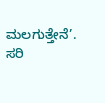ಮಲಗುತ್ತೇನೆ’. ಸರಿ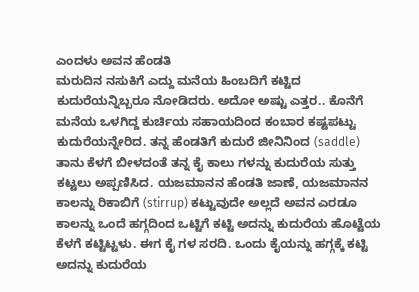ಎಂದಳು ಅವನ ಹೆಂಡತಿ
ಮರುದಿನ ನಸುಕಿಗೆ ಎದ್ದು ಮನೆಯ ಹಿಂಬದಿಗೆ ಕಟ್ಟಿದ ಕುದುರೆಯನ್ನಿಬ್ಬರೂ ನೋಡಿದರು. ಅದೋ ಅಷ್ಟು ಎತ್ತರ.. ಕೊನೆಗೆ ಮನೆಯ ಒಳಗಿದ್ದ ಕುರ್ಚಿಯ ಸಹಾಯದಿಂದ ಕಂಬಾರ ಕಷ್ಟಪಟ್ಟು ಕುದುರೆಯನ್ನೇರಿದ. ತನ್ನ ಹೆಂಡತಿಗೆ ಕುದುರೆ ಜೀನಿನಿಂದ (saddle) ತಾನು ಕೆಳಗೆ ಬೀಳದಂತೆ ತನ್ನ ಕೈ ಕಾಲು ಗಳನ್ನು ಕುದುರೆಯ ಸುತ್ತು ಕಟ್ಟಲು ಅಪ್ಪಣಿಸಿದ. ಯಜಮಾನನ ಹೆಂಡತಿ ಜಾಣೆ, ಯಜಮಾನನ ಕಾಲನ್ನು ರಿಕಾಬಿಗೆ (stirrup) ಕಟ್ಟುವುದೇ ಅಲ್ಲದೆ ಅವನ ಎರಡೂ ಕಾಲನ್ನು ಒಂದೆ ಹಗ್ಗದಿಂದ ಒಟ್ಟಿಗೆ ಕಟ್ಟಿ ಅದನ್ನು ಕುದುರೆಯ ಹೊಟ್ಟೆಯ ಕೆಳಗೆ ಕಟ್ಟಿಟ್ಟಳು. ಈಗ ಕೈ ಗಳ ಸರದಿ. ಒಂದು ಕೈಯನ್ನು ಹಗ್ಗಕ್ಕೆ ಕಟ್ಟಿ ಅದನ್ನು ಕುದುರೆಯ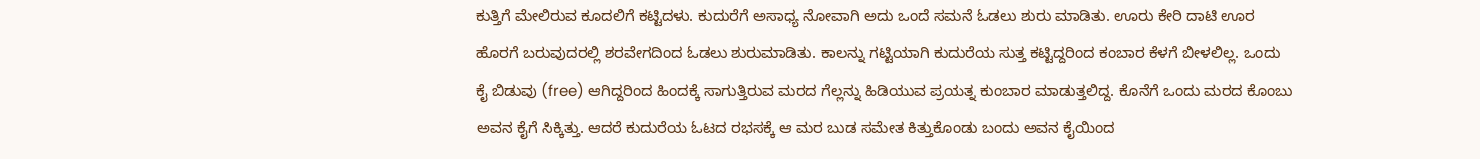ಕುತ್ತಿಗೆ ಮೇಲಿರುವ ಕೂದಲಿಗೆ ಕಟ್ಟಿದಳು. ಕುದುರೆಗೆ ಅಸಾಧ್ಯ ನೋವಾಗಿ ಅದು ಒಂದೆ ಸಮನೆ ಓಡಲು ಶುರು ಮಾಡಿತು. ಊರು ಕೇರಿ ದಾಟಿ ಊರ ಹೊರಗೆ ಬರುವುದರಲ್ಲಿ ಶರವೇಗದಿಂದ ಓಡಲು ಶುರುಮಾಡಿತು. ಕಾಲನ್ನು ಗಟ್ಟಿಯಾಗಿ ಕುದುರೆಯ ಸುತ್ತ ಕಟ್ಟಿದ್ದರಿಂದ ಕಂಬಾರ ಕೆಳಗೆ ಬೀಳಲಿಲ್ಲ. ಒಂದು ಕೈ ಬಿಡುವು (free) ಆಗಿದ್ದರಿಂದ ಹಿಂದಕ್ಕೆ ಸಾಗುತ್ತಿರುವ ಮರದ ಗೆಲ್ಲನ್ನು ಹಿಡಿಯುವ ಪ್ರಯತ್ನ ಕುಂಬಾರ ಮಾಡುತ್ತಲಿದ್ದ. ಕೊನೆಗೆ ಒಂದು ಮರದ ಕೊಂಬು ಅವನ ಕೈಗೆ ಸಿಕ್ಕಿತ್ತು. ಆದರೆ ಕುದುರೆಯ ಓಟದ ರಭಸಕ್ಕೆ ಆ ಮರ ಬುಡ ಸಮೇತ ಕಿತ್ತುಕೊಂಡು ಬಂದು ಅವನ ಕೈಯಿಂದ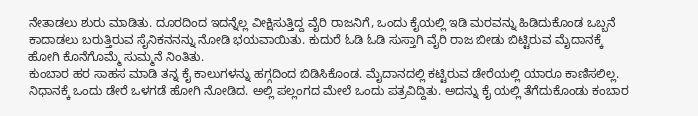ನೇತಾಡಲು ಶುರು ಮಾಡಿತು. ದೂರದಿಂದ ಇದನ್ನೆಲ್ಲ ವೀಕ್ಷಿಸುತ್ತಿದ್ದ ವೈರಿ ರಾಜನಿಗೆ, ಒಂದು ಕೈಯಲ್ಲಿ ಇಡಿ ಮರವನ್ನು ಹಿಡಿದುಕೊಂಡ ಒಬ್ಬನೆ ಕಾದಾಡಲು ಬರುತ್ತಿರುವ ಸೈನಿಕನನನ್ನು ನೋಡಿ ಭಯವಾಯಿತು. ಕುದುರೆ ಓಡಿ ಓಡಿ ಸುಸ್ತಾಗಿ ವೈರಿ ರಾಜ ಬೀಡು ಬಿಟ್ಟಿರುವ ಮೈದಾನಕ್ಕೆ ಹೋಗಿ ಕೊನೆಗೊಮ್ಮೆ ಸುಮ್ಮನೆ ನಿಂತಿತು.
ಕುಂಬಾರ ಹರ ಸಾಹಸ ಮಾಡಿ ತನ್ನ ಕೈ ಕಾಲುಗಳನ್ನು ಹಗ್ಗದಿಂದ ಬಿಡಿಸಿಕೊಂಡ. ಮೈದಾನದಲ್ಲಿ ಕಟ್ಟಿರುವ ಡೇರೆಯಲ್ಲಿ ಯಾರೂ ಕಾಣಿಸಲಿಲ್ಲ. ನಿಧಾನಕ್ಕೆ ಒಂದು ಡೇರೆ ಒಳಗಡೆ ಹೋಗಿ ನೋಡಿದ. ಅಲ್ಲಿ ಪಲ್ಲಂಗದ ಮೇಲೆ ಒಂದು ಪತ್ರವಿದ್ದಿತು. ಅದನ್ನು ಕೈ ಯಲ್ಲಿ ತೆಗೆದುಕೊಂಡು ಕಂಬಾರ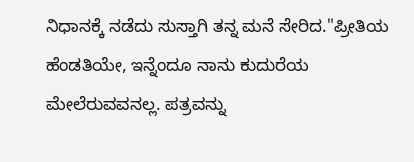ನಿಧಾನಕ್ಕೆ ನಡೆದು ಸುಸ್ತಾಗಿ ತನ್ನ ಮನೆ ಸೇರಿದ."ಪ್ರೀತಿಯ ಹೆಂಡತಿಯೇ, ಇನ್ನೆಂದೂ ನಾನು ಕುದುರೆಯ ಮೇಲೆರುವವನಲ್ಲ. ಪತ್ರವನ್ನು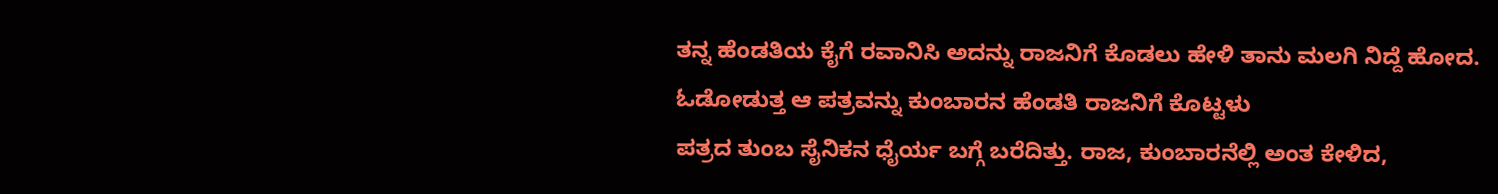ತನ್ನ ಹೆಂಡತಿಯ ಕೈಗೆ ರವಾನಿಸಿ ಅದನ್ನು ರಾಜನಿಗೆ ಕೊಡಲು ಹೇಳಿ ತಾನು ಮಲಗಿ ನಿದ್ದೆ ಹೋದ.
ಓಡೋಡುತ್ತ ಆ ಪತ್ರವನ್ನು ಕುಂಬಾರನ ಹೆಂಡತಿ ರಾಜನಿಗೆ ಕೊಟ್ಟಳು
ಪತ್ರದ ತುಂಬ ಸೈನಿಕನ ಧೈರ್ಯ ಬಗ್ಗೆ ಬರೆದಿತ್ತು. ರಾಜ, ಕುಂಬಾರನೆಲ್ಲಿ ಅಂತ ಕೇಳಿದ,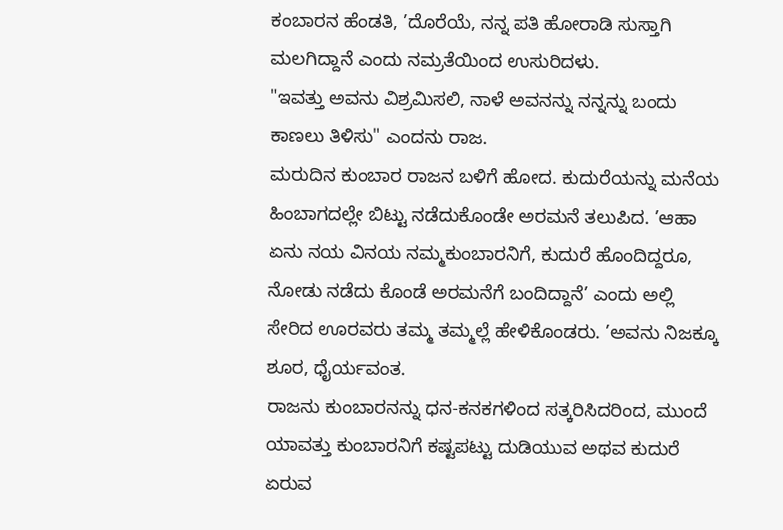ಕಂಬಾರನ ಹೆಂಡತಿ, ’ದೊರೆಯೆ, ನನ್ನ ಪತಿ ಹೋರಾಡಿ ಸುಸ್ತಾಗಿ ಮಲಗಿದ್ದಾನೆ ಎಂದು ನಮ್ರತೆಯಿಂದ ಉಸುರಿದಳು.
"ಇವತ್ತು ಅವನು ವಿಶ್ರಮಿಸಲಿ, ನಾಳೆ ಅವನನ್ನು ನನ್ನನ್ನು ಬಂದು ಕಾಣಲು ತಿಳಿಸು" ಎಂದನು ರಾಜ.
ಮರುದಿನ ಕುಂಬಾರ ರಾಜನ ಬಳಿಗೆ ಹೋದ. ಕುದುರೆಯನ್ನು ಮನೆಯ ಹಿಂಬಾಗದಲ್ಲೇ ಬಿಟ್ಟು ನಡೆದುಕೊಂಡೇ ಅರಮನೆ ತಲುಪಿದ. ’ಆಹಾ ಏನು ನಯ ವಿನಯ ನಮ್ಮಕುಂಬಾರನಿಗೆ, ಕುದುರೆ ಹೊಂದಿದ್ದರೂ, ನೋಡು ನಡೆದು ಕೊಂಡೆ ಅರಮನೆಗೆ ಬಂದಿದ್ದಾನೆ’ ಎಂದು ಅಲ್ಲಿ ಸೇರಿದ ಊರವರು ತಮ್ಮ ತಮ್ಮಲ್ಲೆ ಹೇಳಿಕೊಂಡರು. ’ಅವನು ನಿಜಕ್ಕೂ ಶೂರ, ಧೈರ್ಯವಂತ.
ರಾಜನು ಕುಂಬಾರನನ್ನು ಧನ-ಕನಕಗಳಿಂದ ಸತ್ಕರಿಸಿದರಿಂದ, ಮುಂದೆ ಯಾವತ್ತು ಕುಂಬಾರನಿಗೆ ಕಷ್ಟಪಟ್ಟು ದುಡಿಯುವ ಅಥವ ಕುದುರೆ ಏರುವ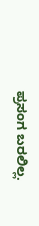ಪ್ರಸಂಗ ಬರಲಿಲ್ಲ.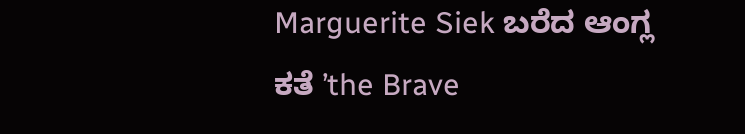Marguerite Siek ಬರೆದ ಆಂಗ್ಲ ಕತೆ ’the Brave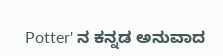Potter' ನ ಕನ್ನಡ ಅನುವಾದ